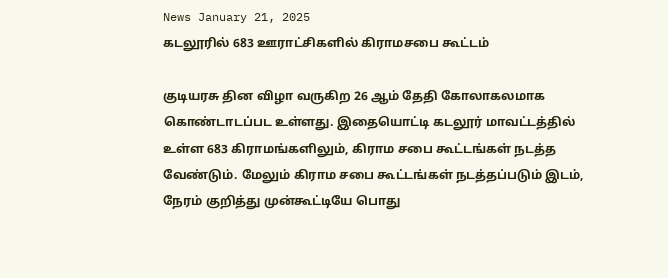News January 21, 2025
கடலூரில் 683 ஊராட்சிகளில் கிராமசபை கூட்டம்

குடியரசு தின விழா வருகிற 26 ஆம் தேதி கோலாகலமாக கொண்டாடப்பட உள்ளது. இதையொட்டி கடலூர் மாவட்டத்தில் உள்ள 683 கிராமங்களிலும், கிராம சபை கூட்டங்கள் நடத்த வேண்டும். மேலும் கிராம சபை கூட்டங்கள் நடத்தப்படும் இடம், நேரம் குறித்து முன்கூட்டியே பொது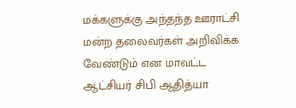மக்களுக்கு அந்தந்த ஊராட்சி மன்ற தலைவர்கள் அறிவிக்க வேண்டும் என மாவட்ட ஆட்சியர் சிபி ஆதித்யா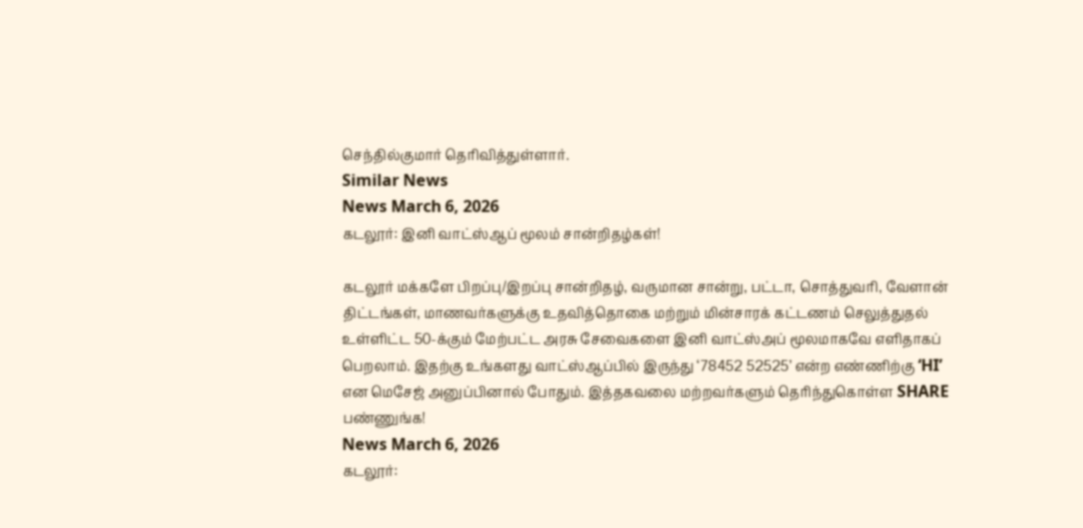செந்தில்குமார் தெரிவித்துள்ளார்.
Similar News
News March 6, 2026
கடலூர்: இனி வாட்ஸ்ஆப் மூலம் சான்றிதழ்கள்!

கடலூர் மக்களே பிறப்பு/இறப்பு சான்றிதழ், வருமான சான்று, பட்டா, சொத்துவரி, வேளான் திட்டங்கள், மாணவர்களுக்கு உதவித்தொகை மற்றும் மின்சாரக் கட்டணம் செலுத்துதல் உள்ளிட்ட 50-க்கும் மேற்பட்ட அரசு சேவைகளை இனி வாட்ஸ்அப் மூலமாகவே எளிதாகப் பெறலாம். இதற்கு உங்களது வாட்ஸ்ஆப்பில் இருந்து ‘78452 52525’ என்ற எண்ணிற்கு ‘HI’ என மெசேஜ் அனுப்பினால் போதும். இத்தகவலை மற்றவர்களும் தெரிந்துகொள்ள SHARE பண்ணுங்க!
News March 6, 2026
கடலூர்: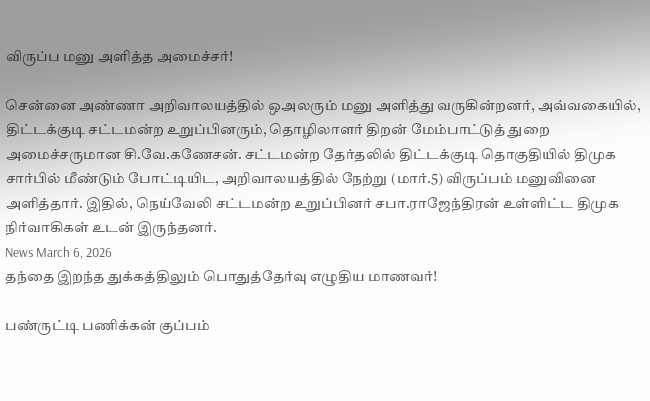விருப்ப மனு அளித்த அமைச்சர்!

சென்னை அண்ணா அறிவாலயத்தில் ஒஅலரும் மனு அளித்து வருகின்றனர், அவ்வகையில், திட்டக்குடி சட்டமன்ற உறுப்பினரும், தொழிலாளர் திறன் மேம்பாட்டுத் துறை அமைச்சருமான சி.வே.கணேசன். சட்டமன்ற தேர்தலில் திட்டக்குடி தொகுதியில் திமுக சார்பில் மீண்டும் போட்டியிட, அறிவாலயத்தில் நேற்று (மார்.5) விருப்பம் மனுவினை அளித்தார். இதில், நெய்வேலி சட்டமன்ற உறுப்பினர் சபா.ராஜேந்திரன் உள்ளிட்ட திமுக நிர்வாகிகள் உடன் இருந்தனர்.
News March 6, 2026
தந்தை இறந்த துக்கத்திலும் பொதுத்தேர்வு எழுதிய மாணவர்!

பண்ருட்டி பணிக்கன் குப்பம்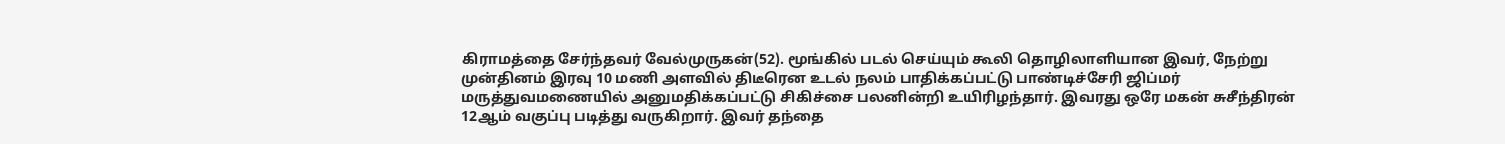கிராமத்தை சேர்ந்தவர் வேல்முருகன்(52). மூங்கில் படல் செய்யும் கூலி தொழிலாளியான இவர், நேற்று முன்தினம் இரவு 10 மணி அளவில் திடீரென உடல் நலம் பாதிக்கப்பட்டு பாண்டிச்சேரி ஜிப்மர் மருத்துவமணையில் அனுமதிக்கப்பட்டு சிகிச்சை பலனின்றி உயிரிழந்தார். இவரது ஒரே மகன் சுசீந்திரன் 12ஆம் வகுப்பு படித்து வருகிறார். இவர் தந்தை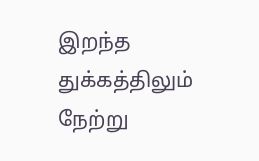இறந்த துக்கத்திலும் நேற்று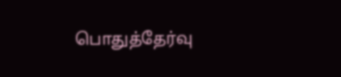பொதுத்தேர்வு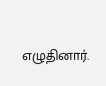எழுதினார்.